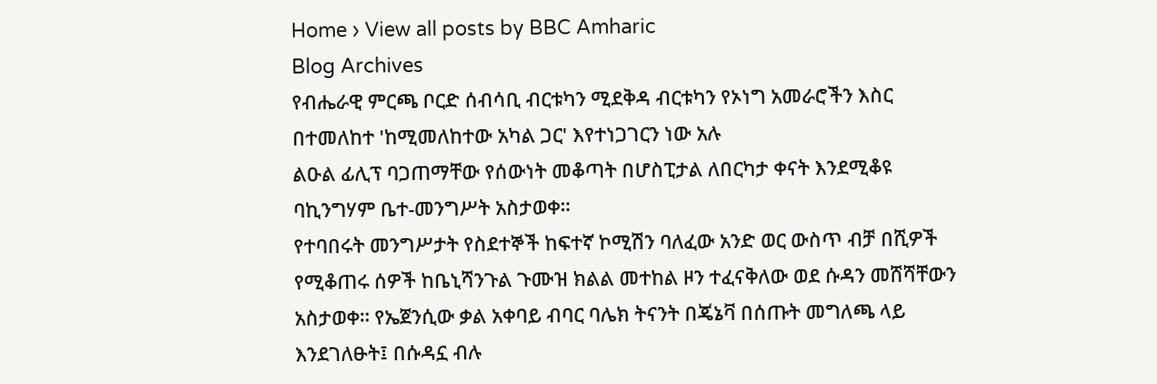Home › View all posts by BBC Amharic
Blog Archives
የብሔራዊ ምርጫ ቦርድ ሰብሳቢ ብርቱካን ሚደቅዳ ብርቱካን የኦነግ አመራሮችን እስር በተመለከተ 'ከሚመለከተው አካል ጋር' እየተነጋገርን ነው አሉ
ልዑል ፊሊፕ ባጋጠማቸው የሰውነት መቆጣት በሆስፒታል ለበርካታ ቀናት እንደሚቆዩ ባኪንግሃም ቤተ-መንግሥት አስታወቀ።
የተባበሩት መንግሥታት የስደተኞች ከፍተኛ ኮሚሽን ባለፈው አንድ ወር ውስጥ ብቻ በሺዎች የሚቆጠሩ ሰዎች ከቤኒሻንጉል ጉሙዝ ክልል መተከል ዞን ተፈናቅለው ወደ ሱዳን መሸሻቸውን አስታወቀ። የኤጀንሲው ቃል አቀባይ ብባር ባሌክ ትናንት በጄኔቫ በሰጡት መግለጫ ላይ እንደገለፁት፤ በሱዳኗ ብሉ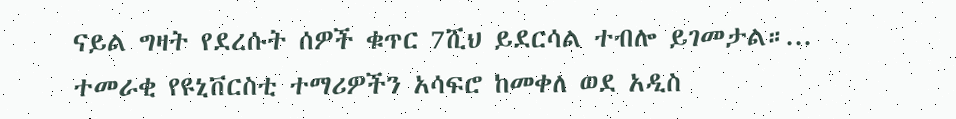ናይል ግዛት የደረሱት ሰዎች ቁጥር 7ሺህ ይደርሳል ተብሎ ይገመታል።...
ተመራቂ የዩኒቨርስቲ ተማሪዎችን አሳፍሮ ከመቀለ ወደ አዲስ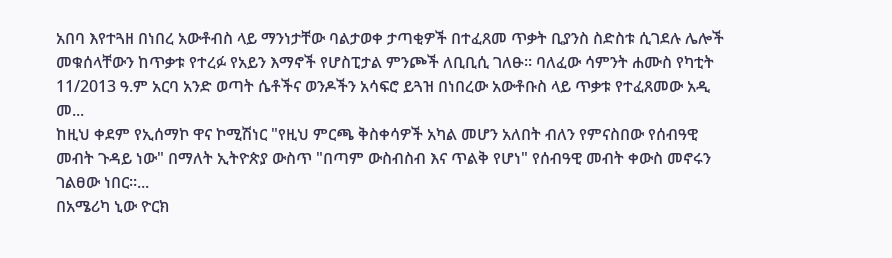አበባ እየተጓዘ በነበረ አውቶብስ ላይ ማንነታቸው ባልታወቀ ታጣቂዎች በተፈጸመ ጥቃት ቢያንስ ስድስቱ ሲገደሉ ሌሎች መቁሰላቸውን ከጥቃቱ የተረፉ የአይን እማኖች የሆስፒታል ምንጮች ለቢቢሲ ገለፁ። ባለፈው ሳምንት ሐሙስ የካቲት 11/2013 ዓ.ም አርባ አንድ ወጣት ሴቶችና ወንዶችን አሳፍሮ ይጓዝ በነበረው አውቶቡስ ላይ ጥቃቱ የተፈጸመው አዲ መ...
ከዚህ ቀደም የኢሰማኮ ዋና ኮሚሽነር "የዚህ ምርጫ ቅስቀሳዎች አካል መሆን አለበት ብለን የምናስበው የሰብዓዊ መብት ጉዳይ ነው" በማለት ኢትዮጵያ ውስጥ "በጣም ውስብስብ እና ጥልቅ የሆነ" የሰብዓዊ መብት ቀውስ መኖሩን ገልፀው ነበር።...
በአሜሪካ ኒው ዮርክ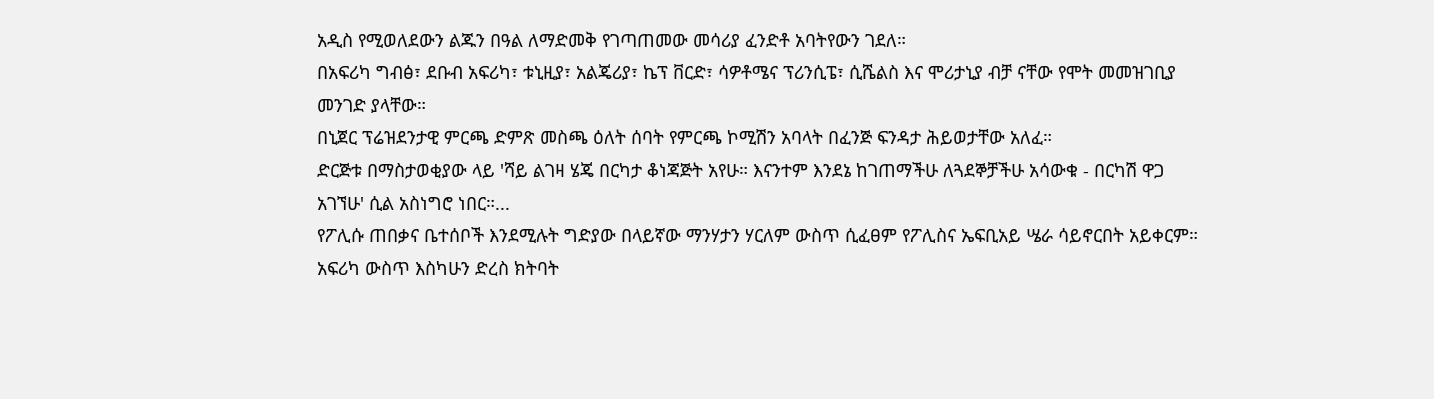አዲስ የሚወለደውን ልጁን በዓል ለማድመቅ የገጣጠመው መሳሪያ ፈንድቶ አባትየውን ገደለ።
በአፍሪካ ግብፅ፣ ደቡብ አፍሪካ፣ ቱኒዚያ፣ አልጄሪያ፣ ኬፕ ቨርድ፣ ሳዎቶሜና ፕሪንሲፔ፣ ሲሼልስ እና ሞሪታኒያ ብቻ ናቸው የሞት መመዝገቢያ መንገድ ያላቸው።
በኒጀር ፕሬዝደንታዊ ምርጫ ድምጽ መስጫ ዕለት ሰባት የምርጫ ኮሚሽን አባላት በፈንጅ ፍንዳታ ሕይወታቸው አለፈ።
ድርጅቱ በማስታወቂያው ላይ 'ሻይ ልገዛ ሄጄ በርካታ ቆነጃጅት አየሁ። እናንተም እንደኔ ከገጠማችሁ ለጓደኞቻችሁ አሳውቁ - በርካሽ ዋጋ አገኘሁ' ሲል አስነግሮ ነበር።...
የፖሊሱ ጠበቃና ቤተሰቦች እንደሚሉት ግድያው በላይኛው ማንሃታን ሃርለም ውስጥ ሲፈፀም የፖሊስና ኤፍቢአይ ሤራ ሳይኖርበት አይቀርም።
አፍሪካ ውስጥ እስካሁን ድረስ ክትባት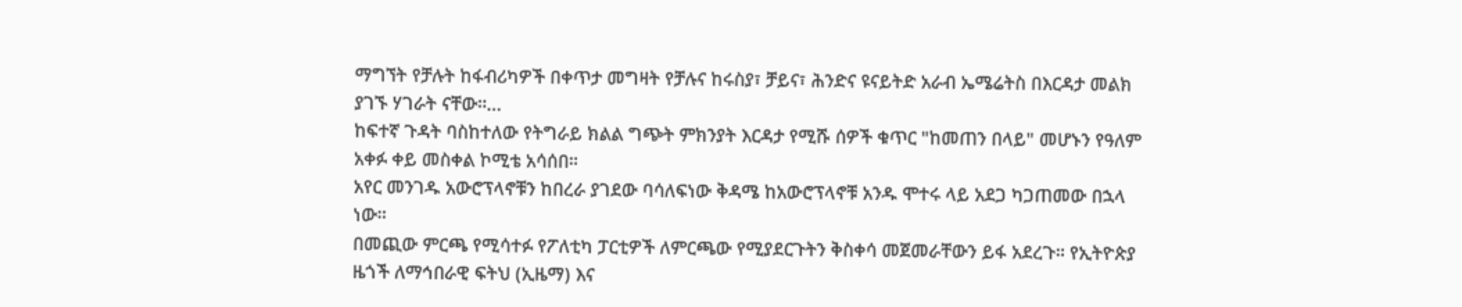ማግኘት የቻሉት ከፋብሪካዎች በቀጥታ መግዛት የቻሉና ከሩስያ፣ ቻይና፣ ሕንድና ዩናይትድ አራብ ኤሜሬትስ በእርዳታ መልክ ያገኙ ሃገራት ናቸው።...
ከፍተኛ ጉዳት ባስከተለው የትግራይ ክልል ግጭት ምክንያት እርዳታ የሚሹ ሰዎች ቁጥር "ከመጠን በላይ" መሆኑን የዓለም አቀፉ ቀይ መስቀል ኮሚቴ አሳሰበ።
አየር መንገዱ አውሮፕላኖቹን ከበረራ ያገደው ባሳለፍነው ቅዳሜ ከአውሮፕላኖቹ አንዱ ሞተሩ ላይ አደጋ ካጋጠመው በኋላ ነው።
በመጪው ምርጫ የሚሳተፉ የፖለቲካ ፓርቲዎች ለምርጫው የሚያደርጉትን ቅስቀሳ መጀመራቸውን ይፋ አደረጉ። የኢትዮጵያ ዜጎች ለማኅበራዊ ፍትህ (ኢዜማ) እና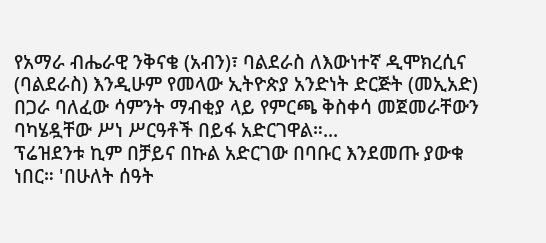የአማራ ብሔራዊ ንቅናቄ (አብን)፣ ባልደራስ ለእውነተኛ ዲሞክረሲና (ባልደራስ) እንዲሁም የመላው ኢትዮጵያ አንድነት ድርጅት (መኢአድ) በጋራ ባለፈው ሳምንት ማብቂያ ላይ የምርጫ ቅስቀሳ መጀመራቸውን ባካሄዷቸው ሥነ ሥርዓቶች በይፋ አድርገዋል።...
ፕሬዝደንቱ ኪም በቻይና በኩል አድርገው በባቡር እንደመጡ ያውቁ ነበር። 'በሁለት ሰዓት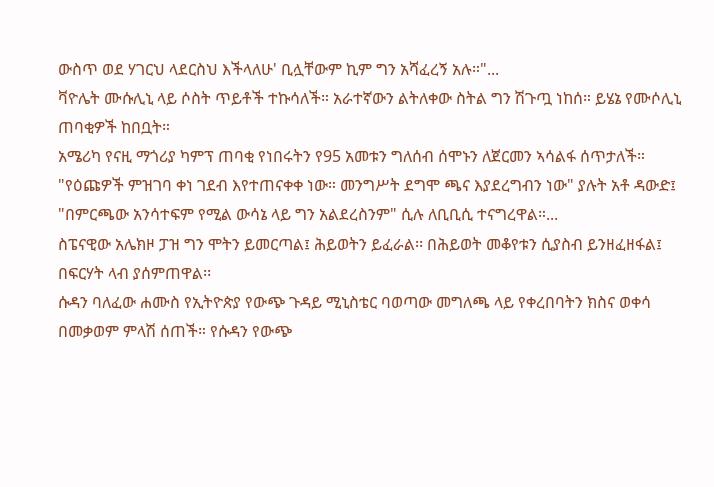ውስጥ ወደ ሃገርህ ላደርስህ እችላለሁ' ቢሏቸውም ኪም ግን አሻፈረኝ አሉ።"...
ቫዮሌት ሙሱሊኒ ላይ ሶስት ጥይቶች ተኩሳለች። አራተኛውን ልትለቀው ስትል ግን ሽጉጧ ነከሰ። ይሄኔ የሙሶሊኒ ጠባቂዎች ከበቧት።
አሜሪካ የናዚ ማጎሪያ ካምፕ ጠባቂ የነበሩትን የ95 አመቱን ግለሰብ ሰሞኑን ለጀርመን ኣሳልፋ ሰጥታለች።
"የዕጩዎች ምዝገባ ቀነ ገደብ እየተጠናቀቀ ነው። መንግሥት ደግሞ ጫና እያደረግብን ነው" ያሉት አቶ ዳውድ፤ "በምርጫው አንሳተፍም የሚል ውሳኔ ላይ ግን አልደረስንም" ሲሉ ለቢቢሲ ተናግረዋል።...
ስፔናዊው አሌክዞ ፓዝ ግን ሞትን ይመርጣል፤ ሕይወትን ይፈራል፡፡ በሕይወት መቆየቱን ሲያስብ ይንዘፈዘፋል፤ በፍርሃት ላብ ያሰምጠዋል፡፡
ሱዳን ባለፈው ሐሙስ የኢትዮጵያ የውጭ ጉዳይ ሚኒስቴር ባወጣው መግለጫ ላይ የቀረበባትን ክስና ወቀሳ በመቃወም ምላሽ ሰጠች። የሱዳን የውጭ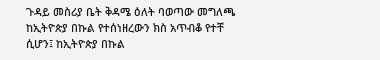ጉዳይ መስሪያ ቤት ቅዳሜ ዕለት ባወጣው መግለጫ ከኢትዮጵያ በኩል የተሰነዘረውን ክስ አጥብቆ የተቸ ሲሆን፤ ከኢትዮጵያ በኩል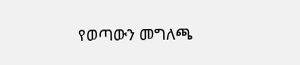የወጣውን መግለጫ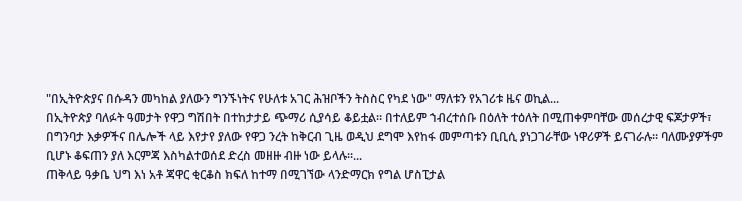"በኢትዮጵያና በሱዳን መካከል ያለውን ግንኙነትና የሁለቱ አገር ሕዝቦችን ትስስር የካደ ነው" ማለቱን የአገሪቱ ዜና ወኪል...
በኢትዮጵያ ባለፉት ዓመታት የዋጋ ግሽበት በተከታታይ ጭማሪ ሲያሳይ ቆይቷል። በተለይም ኀብረተሰቡ በዕለት ተዕለት በሚጠቀምባቸው መሰረታዊ ፍጆታዎች፣ በግንባታ እቃዎችና በሌሎች ላይ እየታየ ያለው የዋጋ ንረት ከቅርብ ጊዜ ወዲህ ደግሞ እየከፋ መምጣቱን ቢቢሲ ያነጋገራቸው ነዋሪዎች ይናገራሉ። ባለሙያዎችም ቢሆኑ ቆፍጠን ያለ እርምጃ እስካልተወሰደ ድረስ መዘዙ ብዙ ነው ይላሉ።...
ጠቅላይ ዓቃቤ ህግ እነ አቶ ጃዋር ቂርቆስ ክፍለ ከተማ በሚገኘው ላንድማርክ የግል ሆስፒታል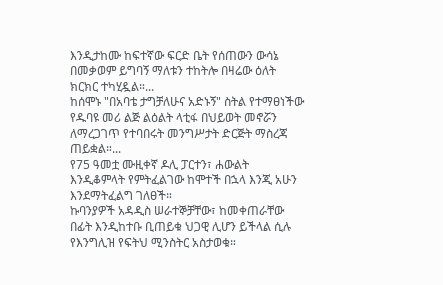እንዲታከሙ ከፍተኛው ፍርድ ቤት የሰጠውን ውሳኔ በመቃወም ይግባኝ ማለቱን ተከትሎ በዛሬው ዕለት ክርክር ተካሂዷል።...
ከሰሞኑ "በአባቴ ታግቻለሁና አድኑኝ" ስትል የተማፀነችው የዱባዩ መሪ ልጅ ልዕልት ላቲፋ በህይወት መኖሯን ለማረጋገጥ የተባበሩት መንግሥታት ድርጅት ማስረጃ ጠይቋል።...
የ75 ዓመቷ ሙዚቀኛ ዶሊ ፓርተን፣ ሐውልት እንዲቆምላት የምትፈልገው ከሞተች በኋላ እንጂ አሁን እንደማትፈልግ ገለፀች።
ኩባንያዎች አዳዲስ ሠራተኞቻቸው፣ ከመቀጠራቸው በፊት እንዲከተቡ ቢጠይቁ ህጋዊ ሊሆን ይችላል ሲሉ የእንግሊዝ የፍትህ ሚንስትር አስታወቁ።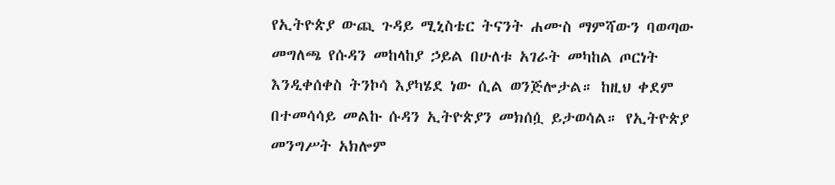የኢትዮጵያ ውጪ ጉዳይ ሚኒስቴር ትናንት ሐሙስ ማምሻውን ባወጣው መግለጫ የሱዳን መከላከያ ኃይል በሁለቱ አገራት መካከል ጦርነት እንዲቀሰቀስ ትንኮሳ እያካሄደ ነው ሲል ወንጅሎታል። ከዚህ ቀደም በተመሳሳይ መልኩ ሱዳን ኢትዮጵያን መክሰሷ ይታወሳል። የኢትዮጵያ መንግሥት አክሎም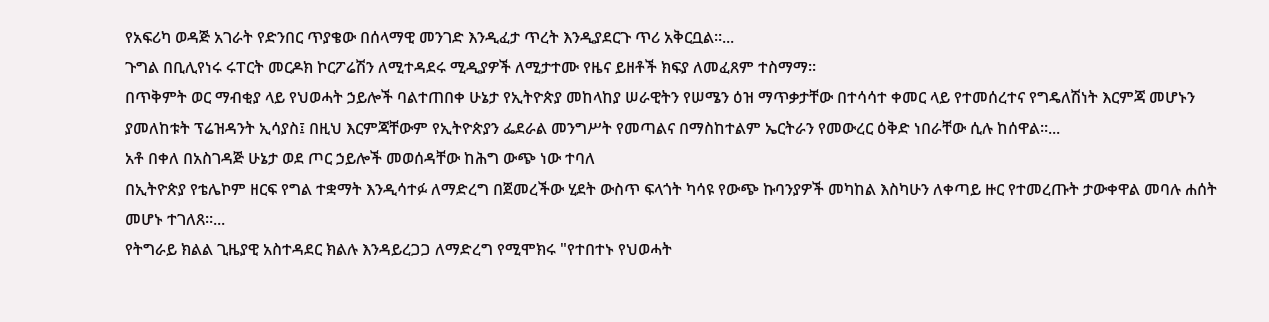የአፍሪካ ወዳጅ አገራት የድንበር ጥያቄው በሰላማዊ መንገድ እንዲፈታ ጥረት እንዲያደርጉ ጥሪ አቅርቧል።...
ጉግል በቢሊየነሩ ሩፐርት መርዶክ ኮርፖሬሽን ለሚተዳደሩ ሚዲያዎች ለሚታተሙ የዜና ይዘቶች ክፍያ ለመፈጸም ተስማማ፡፡
በጥቅምት ወር ማብቂያ ላይ የህወሓት ኃይሎች ባልተጠበቀ ሁኔታ የኢትዮጵያ መከላከያ ሠራዊትን የሠሜን ዕዝ ማጥቃታቸው በተሳሳተ ቀመር ላይ የተመሰረተና የግዴለሽነት እርምጃ መሆኑን ያመለከቱት ፕሬዝዳንት ኢሳያስ፤ በዚህ እርምጃቸውም የኢትዮጵያን ፌደራል መንግሥት የመጣልና በማስከተልም ኤርትራን የመውረር ዕቅድ ነበራቸው ሲሉ ከሰዋል።...
አቶ በቀለ በአስገዳጅ ሁኔታ ወደ ጦር ኃይሎች መወሰዳቸው ከሕግ ውጭ ነው ተባለ
በኢትዮጵያ የቴሌኮም ዘርፍ የግል ተቋማት እንዲሳተፉ ለማድረግ በጀመረችው ሂደት ውስጥ ፍላጎት ካሳዩ የውጭ ኩባንያዎች መካከል እስካሁን ለቀጣይ ዙር የተመረጡት ታውቀዋል መባሉ ሐሰት መሆኑ ተገለጸ።...
የትግራይ ክልል ጊዜያዊ አስተዳደር ክልሉ እንዳይረጋጋ ለማድረግ የሚሞክሩ "የተበተኑ የህወሓት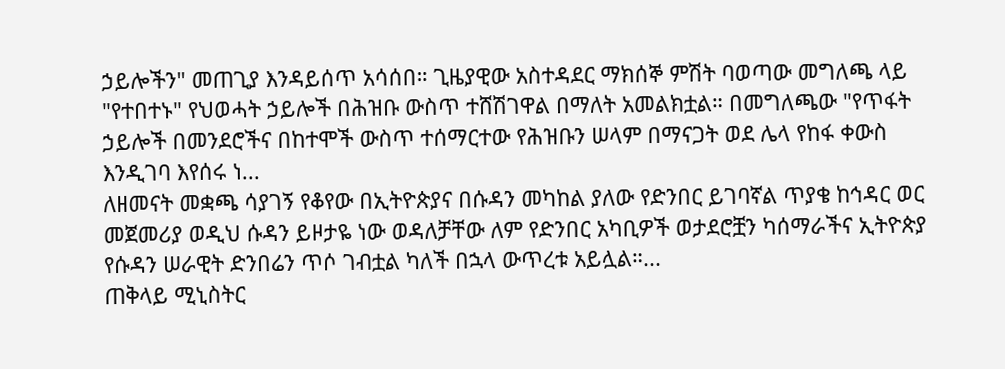ኃይሎችን" መጠጊያ እንዳይሰጥ አሳሰበ። ጊዜያዊው አስተዳደር ማክሰኞ ምሽት ባወጣው መግለጫ ላይ "የተበተኑ" የህወሓት ኃይሎች በሕዝቡ ውስጥ ተሸሽገዋል በማለት አመልክቷል። በመግለጫው "የጥፋት ኃይሎች በመንደሮችና በከተሞች ውስጥ ተሰማርተው የሕዝቡን ሠላም በማናጋት ወደ ሌላ የከፋ ቀውስ እንዲገባ እየሰሩ ነ...
ለዘመናት መቋጫ ሳያገኝ የቆየው በኢትዮጵያና በሱዳን መካከል ያለው የድንበር ይገባኛል ጥያቄ ከኅዳር ወር መጀመሪያ ወዲህ ሱዳን ይዞታዬ ነው ወዳለቻቸው ለም የድንበር አካቢዎች ወታደሮቿን ካሰማራችና ኢትዮጵያ የሱዳን ሠራዊት ድንበሬን ጥሶ ገብቷል ካለች በኋላ ውጥረቱ አይሏል።...
ጠቅላይ ሚኒስትር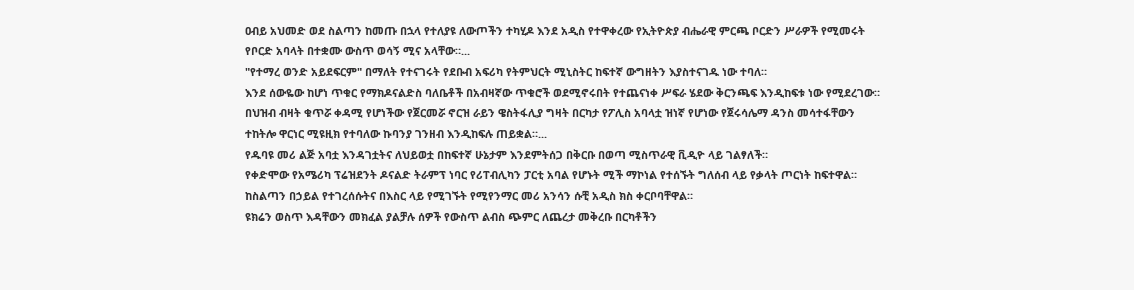ዐብይ አህመድ ወደ ስልጣን ከመጡ በኋላ የተለያዩ ለውጦችን ተካሂዶ እንደ አዲስ የተዋቀረው የኢትዮጵያ ብሔራዊ ምርጫ ቦርድን ሥራዎች የሚመሩት የቦርድ አባላት በተቋሙ ውስጥ ወሳኝ ሚና አላቸው።...
"የተማረ ወንድ አይደፍርም" በማለት የተናገሩት የደቡብ አፍሪካ የትምህርት ሚኒስትር ከፍተኛ ውግዘትን እያስተናገዱ ነው ተባለ።
እንደ ሰውዬው ከሆነ ጥቁር የማክዶናልድስ ባለቤቶች በአብዛኛው ጥቁሮች ወደሚኖሩበት የተጨናነቀ ሥፍራ ሄደው ቅርንጫፍ እንዲከፍቱ ነው የሚደረገው።
በህዝብ ብዛት ቁጥሯ ቀዳሚ የሆነችው የጀርመሯ ኖርዝ ራይን ዌስትፋሊያ ግዛት በርካታ የፖሊስ አባላቷ ዝነኛ የሆነው የጀሩሳሌማ ዳንስ መሳተፋቸውን ተከትሎ ዋርነር ሚዩዚክ የተባለው ኩባንያ ገንዘብ እንዲከፍሉ ጠይቋል።...
የዱባዩ መሪ ልጅ አባቷ እንዳገቷትና ለህይወቷ በከፍተኛ ሁኔታም እንደምትሰጋ በቅርቡ በወጣ ሚስጥራዊ ቪዲዮ ላይ ገልፃለች።
የቀድሞው የአሜሪካ ፕሬዝደንት ዶናልድ ትራምፕ ነባር የሪፐብሊካን ፓርቲ አባል የሆኑት ሚች ማኮነል የተሰኙት ግለሰብ ላይ የቃላት ጦርነት ከፍተዋል።
ከስልጣን በኃይል የተገረሰሱትና በእስር ላይ የሚገኙት የሚየንማር መሪ አንሳን ሱቺ አዲስ ክስ ቀርቦባቸዋል።
ዩክሬን ወስጥ እዳቸውን መክፈል ያልቻሉ ሰዎች የውስጥ ልብስ ጭምር ለጨረታ መቅረቡ በርካቶችን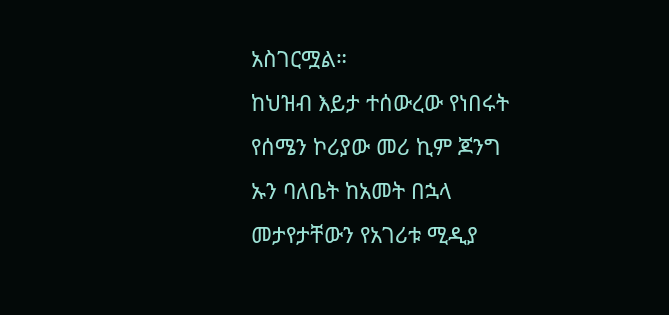አስገርሟል።
ከህዝብ እይታ ተሰውረው የነበሩት የሰሜን ኮሪያው መሪ ኪም ጆንግ ኡን ባለቤት ከአመት በኋላ መታየታቸውን የአገሪቱ ሚዲያ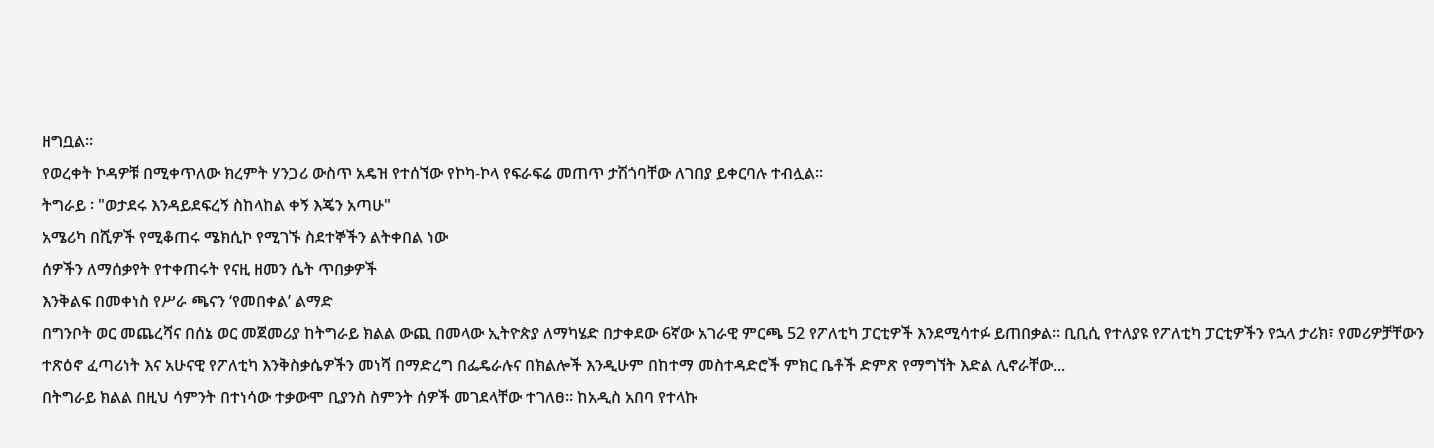ዘግቧል።
የወረቀት ኮዳዎቹ በሚቀጥለው ክረምት ሃንጋሪ ውስጥ አዴዝ የተሰኘው የኮካ-ኮላ የፍራፍሬ መጠጥ ታሽጎባቸው ለገበያ ይቀርባሉ ተብሏል።
ትግራይ ፡ "ወታደሩ እንዳይደፍረኝ ስከላከል ቀኝ እጄን አጣሁ"
አሜሪካ በሺዎች የሚቆጠሩ ሜክሲኮ የሚገኙ ስደተኞችን ልትቀበል ነው
ሰዎችን ለማሰቃየት የተቀጠሩት የናዚ ዘመን ሴት ጥበቃዎች
እንቅልፍ በመቀነስ የሥራ ጫናን ‘የመበቀል’ ልማድ
በግንቦት ወር መጨረሻና በሰኔ ወር መጀመሪያ ከትግራይ ክልል ውጪ በመላው ኢትዮጵያ ለማካሄድ በታቀደው 6ኛው አገራዊ ምርጫ 52 የፖለቲካ ፓርቲዎች እንደሚሳተፉ ይጠበቃል። ቢቢሲ የተለያዩ የፖለቲካ ፓርቲዎችን የኋላ ታሪክ፣ የመሪዎቻቸውን ተጽዕኖ ፈጣሪነት እና አሁናዊ የፖለቲካ እንቅስቃሴዎችን መነሻ በማድረግ በፌዴራሉና በክልሎች እንዲሁም በከተማ መስተዳድሮች ምክር ቤቶች ድምጽ የማግኘት እድል ሊኖራቸው...
በትግራይ ክልል በዚህ ሳምንት በተነሳው ተቃውሞ ቢያንስ ስምንት ሰዎች መገደላቸው ተገለፀ። ከአዲስ አበባ የተላኩ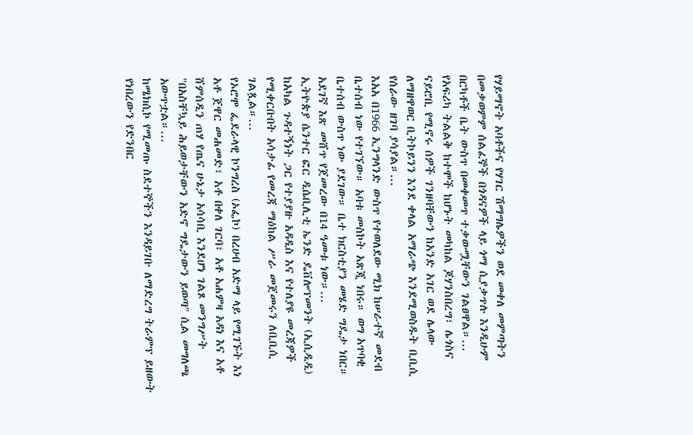የሃይማኖት አባቶችና የሃገር ሽማግሌዎችን ወደ መቀለ መምጣትን በመቃወምም ሰልፈኞች በጎዳናዎች ላይ ጎማ ሲያቃጥሉ እንዲሁም በርካቶች ቤት ውስጥ በመቀመጥ ተቃውሟቸውን ገልፀዋል።...
የአፍሪካ ትልልቅ ከተሞች ከሆኑት መካከል ጆሃንስበረግ፣ ሌጎስና ናይሮቢ የሚኖሩ ሰዎች ገንዘባቸውን ከአንድ አገር ወደ ሌላው ለማዘዋወር ቢትኮይንን እንደ ቀላል አማራጭ እንደሚወስዱት ቢቢሲ የሰራው ዘገባ ያሳያል።...
እአአ በ1966 ኢንግላንድ ውስጥ የተወለደው ሚክ ከሠራተኛ መደብ ቤተሰብ ነው የተገኘው። አባቱ መስኮት አጽጂ ነበሩ። ወግ አጥባቂ ቤተሰብ ውስጥ ነው ያደገው። ቤተ ክርስቲያን መሄድ ግዴታ ነበር። አደገኛ እጽ መሸጥ የጀመረው በ14 ዓመቱ ነው።...
ኢትዮጵያ ሴንተር ፎር ዲሴቢሊቲ ኤንድ ዴቨሎፕመንት (ኢሲዲዲ) ከአካል ጉዳተኝነት ጋር የተያያዙ አዳዲስ እና የተለያዩ መረጃዎች የሚቀርቡበት አሳታፊ የመረጃ ማዕከል ሥራ መጀመሩን ለቢቢሲ ገልጿል።...
የኦሮሞ ፌደራላዊ ኮንግረስ (ኦፌኮ) በረሀብ አድማ ላይ የሚገኙት እነ አቶ ጀዋር መሐመድ፣ አቶ በቀለ ገርባ፣ አቶ አሐምዛ አዳነ እና አቶ ሸምሰዲን ጠሃ የጤና ሁኔታ አሳሳቢ እንደሆነ ገልጾ መንግሥት "በአስቸኳይ ሕይወታቸውን አድኖ ግዴታውን ይወጣ" ሲል መግለጫ አውጥቷል።...
ከሜክሲኮ የሚመጡ ስደተኞችን እንዳይገቡ ለማድረግ ትራምፕ ይዘውት የነበረውን የድንበር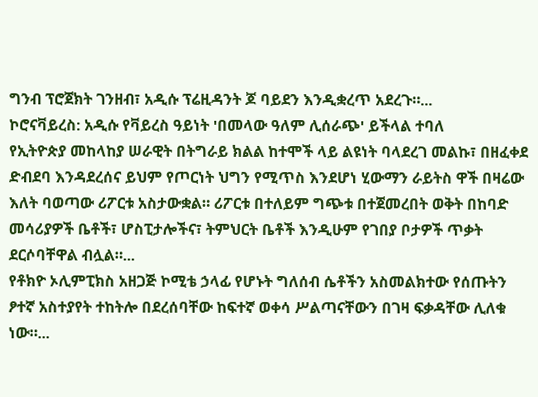ግንብ ፕሮጀክት ገንዘብ፣ አዲሱ ፕሬዚዳንት ጆ ባይደን እንዲቋረጥ አደረጉ።...
ኮሮናቫይረስ: አዲሱ የቫይረስ ዓይነት 'በመላው ዓለም ሊሰራጭ' ይችላል ተባለ
የኢትዮጵያ መከላከያ ሠራዊት በትግራይ ክልል ከተሞች ላይ ልዩነት ባላደረገ መልኩ፣ በዘፈቀደ ድብደባ እንዳደረሰና ይህም የጦርነት ህግን የሚጥስ እንደሆነ ሂውማን ራይትስ ዋች በዛሬው እለት ባወጣው ሪፖርቱ አስታውቋል። ሪፖርቱ በተለይም ግጭቱ በተጀመረበት ወቅት በከባድ መሳሪያዎች ቤቶች፣ ሆስፒታሎችና፣ ትምህርት ቤቶች እንዲሁም የገበያ ቦታዎች ጥቃት ደርሶባቸዋል ብሏል።...
የቶክዮ ኦሊምፒክስ አዘጋጅ ኮሚቴ ኃላፊ የሆኑት ግለሰብ ሴቶችን አስመልክተው የሰጡትን ፆተኛ አስተያየት ተከትሎ በደረሰባቸው ከፍተኛ ወቀሳ ሥልጣናቸውን በገዛ ፍቃዳቸው ሊለቁ ነው።...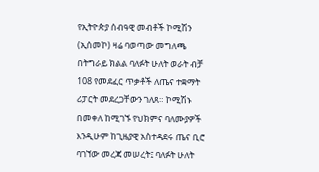የኢትዮጵያ ሰብዓዊ መብቶች ኮሚሽን (ኢሰመኮ) ዛሬ ባወጣው መግለጫ በትግራይ ክልል ባለፉት ሁለት ወራት ብቻ 108 የመደፈር ጥቃቶች ለጤና ተቋማት ሪፓርት መደረጋቸውን ገለጸ። ኮሚሽኑ በመቀለ ከሚገኙ የህክምና ባለሙያዎች እንዲሁም ከጊዜያዊ አስተዳደሩ ጤና ቢሮ ባገኘው መረጃ መሠረት፤ ባለፉት ሁለት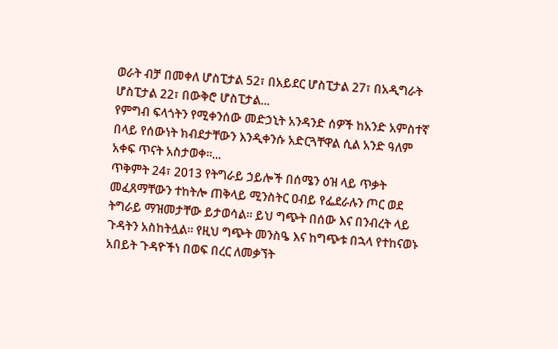ወራት ብቻ በመቀለ ሆስፒታል 52፣ በአይደር ሆስፒታል 27፣ በአዲግራት ሆስፒታል 22፣ በውቅሮ ሆስፒታል...
የምግብ ፍላጎትን የሚቀንሰው መድኃኒት አንዳንድ ሰዎች ከአንድ አምስተኛ በላይ የሰውነት ክብደታቸውን እንዲቀንሱ አድርጓቸዋል ሲል አንድ ዓለም አቀፍ ጥናት አስታወቀ፡፡...
ጥቅምት 24፣ 2013 የትግራይ ኃይሎች በሰሜን ዕዝ ላይ ጥቃት መፈጸማቸውን ተከትሎ ጠቅላይ ሚንስትር ዐብይ የፌደራሉን ጦር ወደ ትግራይ ማዝመታቸው ይታወሳል። ይህ ግጭት በሰው እና በንብረት ላይ ጉዳትን አስከትሏል። የዚህ ግጭት መንስዔ እና ከግጭቱ በኋላ የተከናወኑ አበይት ጉዳዮችነ በወፍ በረር ለመቃኘት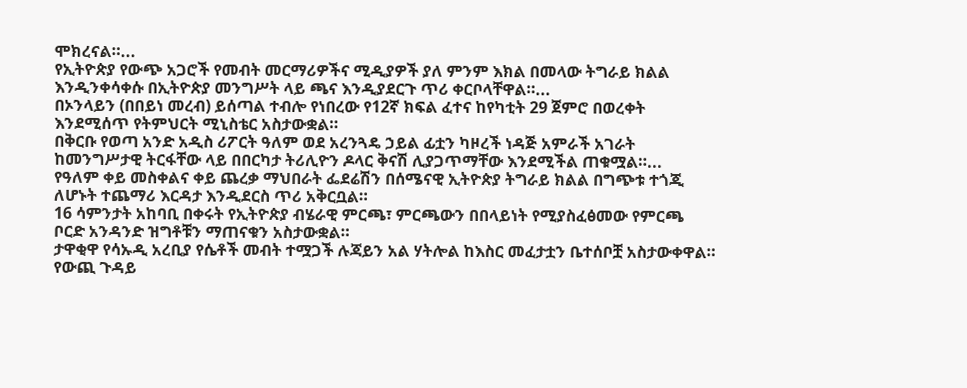ሞክረናል።...
የኢትዮጵያ የውጭ አጋሮች የመብት መርማሪዎችና ሚዲያዎች ያለ ምንም እክል በመላው ትግራይ ክልል እንዲንቀሳቀሱ በኢትዮጵያ መንግሥት ላይ ጫና እንዲያደርጉ ጥሪ ቀርቦላቸዋል።...
በኦንላይን (በበይነ መረብ) ይሰጣል ተብሎ የነበረው የ12ኛ ክፍል ፈተና ከየካቲት 29 ጀምሮ በወረቀት እንደሚሰጥ የትምህርት ሚኒስቴር አስታውቋል።
በቅርቡ የወጣ አንድ አዲስ ሪፖርት ዓለም ወደ አረንጓዴ ኃይል ፊቷን ካዞረች ነዳጅ አምራች አገራት ከመንግሥታዊ ትርፋቸው ላይ በበርካታ ትሪሊዮን ዶላር ቅናሽ ሊያጋጥማቸው እንደሚችል ጠቁሟል።...
የዓለም ቀይ መስቀልና ቀይ ጨረቃ ማህበራት ፌደሬሽን በሰሜናዊ ኢትዮጵያ ትግራይ ክልል በግጭቱ ተጎጂ ለሆኑት ተጨማሪ እርዳታ እንዲደርስ ጥሪ አቅርቧል።
16 ሳምንታት አከባቢ በቀሩት የኢትዮጵያ ብሄራዊ ምርጫ፣ ምርጫውን በበላይነት የሚያስፈፅመው የምርጫ ቦርድ አንዳንድ ዝግቶቹን ማጠናቁን አስታውቋል።
ታዋቂዋ የሳኡዲ አረቢያ የሴቶች መብት ተሟጋች ሉጃይን አል ሃትሎል ከእስር መፈታቷን ቤተሰቦቿ አስታውቀዋል።
የውጪ ጉዳይ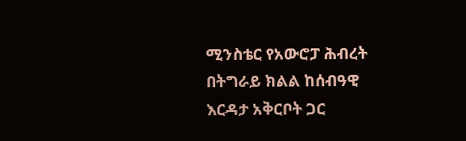ሚንስቴር የአውሮፓ ሕብረት በትግራይ ክልል ከሰብዓዊ እርዳታ አቅርቦት ጋር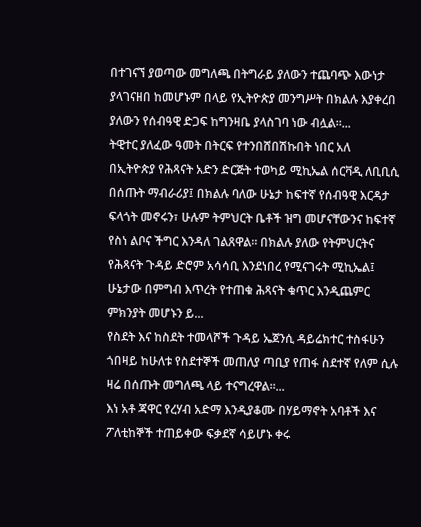በተገናኘ ያወጣው መግለጫ በትግራይ ያለውን ተጨባጭ እውነታ ያላገናዘበ ከመሆኑም በላይ የኢትዮጵያ መንግሥት በክልሉ እያቀረበ ያለውን የሰብዓዊ ድጋፍ ከግንዛቤ ያላስገባ ነው ብሏል።...
ትዊተር ያለፈው ዓመት በትርፍ የተንበሸበሽኩበት ነበር አለ
በኢትዮጵያ የሕጻናት አድን ድርጅት ተወካይ ሚኪኤል ሰርቫዲ ለቢቢሲ በሰጡት ማብራሪያ፤ በክልሉ ባለው ሁኔታ ከፍተኛ የሰብዓዊ እርዳታ ፍላጎት መኖሩን፣ ሁሉም ትምህርት ቤቶች ዝግ መሆናቸውንና ከፍተኛ የስነ ልቦና ችግር እንዳለ ገልጸዋል። በክልሉ ያለው የትምህርትና የሕጻናት ጉዳይ ድሮም አሳሳቢ እንደነበረ የሚናገሩት ሚኪኤል፤ ሁኔታው በምግብ እጥረት የተጠቁ ሕጻናት ቁጥር እንዲጨምር ምክንያት መሆኑን ይ...
የስደት እና ከስደት ተመላሾች ጉዳይ ኤጀንሲ ዳይሬክተር ተስፋሁን ጎበዛይ ከሁለቱ የስደተኞች መጠለያ ጣቢያ የጠፋ ስደተኛ የለም ሲሉ ዛሬ በሰጡት መግለጫ ላይ ተናግረዋል።...
እነ አቶ ጃዋር የረሃብ አድማ እንዲያቆሙ በሃይማኖት አባቶች እና ፖለቲከኞች ተጠይቀው ፍቃደኛ ሳይሆኑ ቀሩ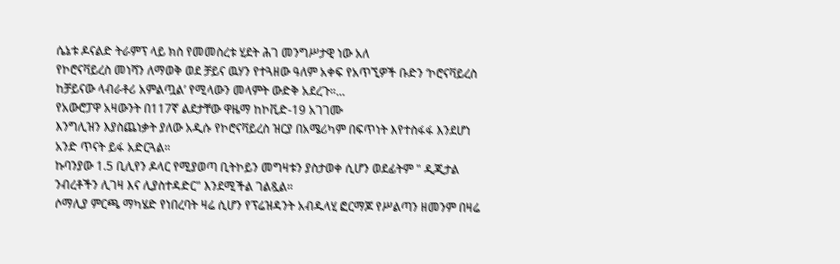ሴኔቱ ዶናልድ ትራምፕ ላይ ክስ የመመስረቱ ሂደት ሕገ መንግሥታዊ ነው አለ
የኮሮናቫይረስ መነሻን ለማወቅ ወደ ቻይና ዉሃን የተጓዘው ዓለም አቀፍ የአጥኚዎች ቡድን ‘ኮሮናቫይረስ ከቻይናው ላብራቶሪ አምልጧል’ የሚላውን መላምት ውድቅ አደረጉ።...
የአውሮፓዋ አዛውንት በ117ኛ ልደታቸው ዋዜማ ከኮቪድ-19 አገገሙ
እንግሊዝን እያስጨነቃት ያለው አዲሱ የኮሮናቫይረስ ዝርያ በአሜሪካም በፍጥነት እየተስፋፋ እንደሆነ አንድ ጥናት ይፋ አድርጓል።
ኩባንያው 1.5 ቢሊየን ዶላር የሚያወጣ ቢትኮይን መግዛቱን ያስታወቀ ሲሆን ወደፊትም " ዲጂታል ንብረቶችን ሊገዛ እና ሊያስተዳድር" እንደሚችል ገልጿል።
ሶማሊያ ምርጫ ማካሄድ የነበረባት ዛሬ ሲሆን የፕሬዝዳንት አብዱላሂ ፎርማጆ የሥልጣን ዘመንም በዛሬ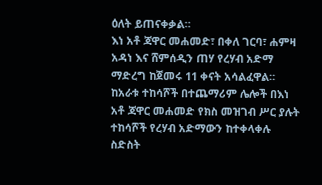ዕለት ይጠናቀቃል።
እነ አቶ ጃዋር መሐመድ፣ በቀለ ገርባ፣ ሐምዛ አዳነ እና ሸምሰዲን ጠሃ የረሃብ አድማ ማድረግ ከጀመሩ 11 ቀናት አሳልፈዋል። ከአራቱ ተከሳሾች በተጨማሪም ሌሎች በእነ አቶ ጃዋር መሐመድ የክስ መዝገብ ሥር ያሉት ተከሳሾች የረሃብ አድማውን ከተቀላቀሉ ስድስት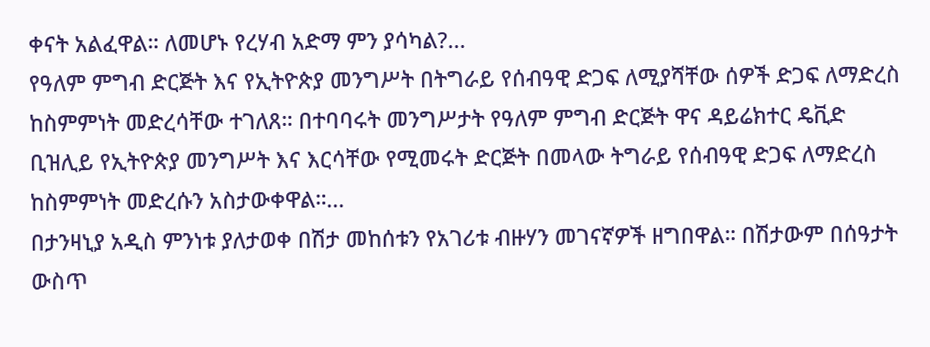ቀናት አልፈዋል። ለመሆኑ የረሃብ አድማ ምን ያሳካል?...
የዓለም ምግብ ድርጅት እና የኢትዮጵያ መንግሥት በትግራይ የሰብዓዊ ድጋፍ ለሚያሻቸው ሰዎች ድጋፍ ለማድረስ ከስምምነት መድረሳቸው ተገለጸ። በተባባሩት መንግሥታት የዓለም ምግብ ድርጅት ዋና ዳይሬክተር ዴቪድ ቢዝሊይ የኢትዮጵያ መንግሥት እና እርሳቸው የሚመሩት ድርጅት በመላው ትግራይ የሰብዓዊ ድጋፍ ለማድረስ ከስምምነት መድረሱን አስታውቀዋል።...
በታንዛኒያ አዲስ ምንነቱ ያለታወቀ በሽታ መከሰቱን የአገሪቱ ብዙሃን መገናኛዎች ዘግበዋል። በሽታውም በሰዓታት ውስጥ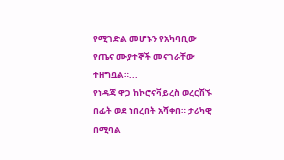የሚገድል መሆኑን የአካባቢው የጤና ሙያተኞች መናገራቸው ተዘግቧል።...
የነዳጃ ዋጋ ከኮሮናቫይረስ ወረርሽኙ በፊት ወደ ነበረበት አሻቀበ። ታሪካዊ በሚባል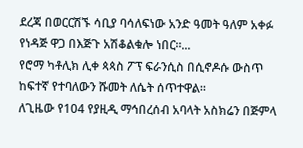ደረጃ በወርርሽኙ ሳቢያ ባሳለፍነው አንድ ዓመት ዓለም አቀፉ የነዳጅ ዋጋ በእጅጉ አሽቆልቁሎ ነበር።...
የሮማ ካቶሊክ ሊቀ ጳጳስ ፖፕ ፍራንሲስ በሲኖዶሱ ውስጥ ከፍተኛ የተባለውን ሹመት ለሴት ሰጥተዋል።
ለጊዜው የ104 የያዚዲ ማኅበረሰብ አባላት አስክሬን በጅምላ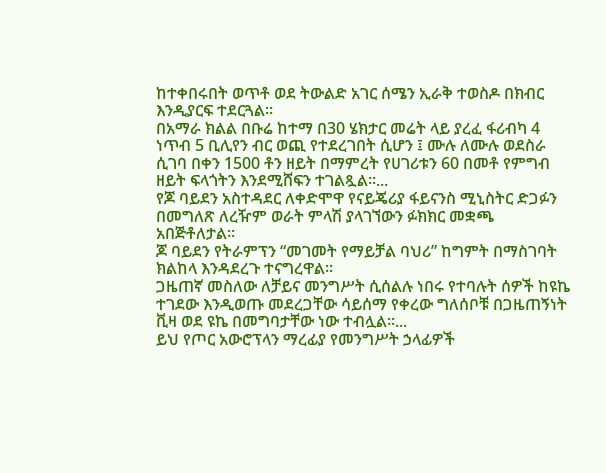ከተቀበሩበት ወጥቶ ወደ ትውልድ አገር ሰሜን ኢራቅ ተወስዶ በክብር እንዲያርፍ ተደርጓል።
በአማራ ክልል በቡሬ ከተማ በ30 ሄክታር መሬት ላይ ያረፈ ፋሪብካ 4 ነጥብ 5 ቢሊየን ብር ወጪ የተደረገበት ሲሆን ፤ ሙሉ ለሙሉ ወደስራ ሲገባ በቀን 1500 ቶን ዘይት በማምረት የሀገሪቱን 60 በመቶ የምግብ ዘይት ፍላጎትን እንደሚሸፍን ተገልጿል።...
የጆ ባይደን አስተዳደር ለቀድሞዋ የናይጄሪያ ፋይናንስ ሚኒስትር ድጋፉን በመግለጽ ለረዥም ወራት ምላሽ ያላገኘውን ፉክክር መቋጫ አበጅቶለታል።
ጆ ባይደን የትራምፕን “መገመት የማይቻል ባህሪ” ከግምት በማስገባት ክልከላ እንዳደረጉ ተናግረዋል።
ጋዜጠኛ መስለው ለቻይና መንግሥት ሲሰልሉ ነበሩ የተባሉት ሰዎች ከዩኬ ተገደው እንዲወጡ መደረጋቸው ሳይሰማ የቀረው ግለሰቦቹ በጋዜጠኝነት ቪዛ ወደ ዩኬ በመግባታቸው ነው ተብሏል።...
ይህ የጦር አውሮፕላን ማረፊያ የመንግሥት ኃላፊዎች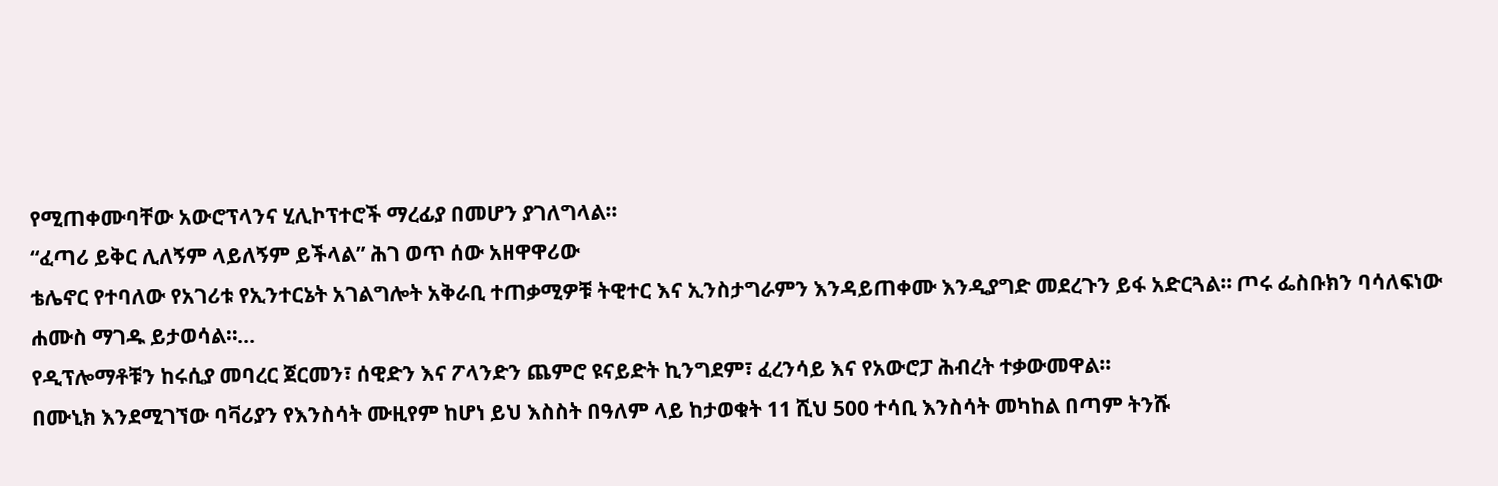የሚጠቀሙባቸው አውሮፕላንና ሂሊኮፕተሮች ማረፊያ በመሆን ያገለግላል።
“ፈጣሪ ይቅር ሊለኝም ላይለኝም ይችላል” ሕገ ወጥ ሰው አዘዋዋሪው
ቴሌኖር የተባለው የአገሪቱ የኢንተርኔት አገልግሎት አቅራቢ ተጠቃሚዎቹ ትዊተር እና ኢንስታግራምን እንዳይጠቀሙ እንዲያግድ መደረጉን ይፋ አድርጓል። ጦሩ ፌስቡክን ባሳለፍነው ሐሙስ ማገዱ ይታወሳል።...
የዲፕሎማቶቹን ከሩሲያ መባረር ጀርመን፣ ሰዊድን እና ፖላንድን ጨምሮ ዩናይድት ኪንግደም፣ ፈረንሳይ እና የአውሮፓ ሕብረት ተቃውመዋል።
በሙኒክ እንደሚገኘው ባቫሪያን የእንስሳት ሙዚየም ከሆነ ይህ እስስት በዓለም ላይ ከታወቁት 11 ሺህ 500 ተሳቢ እንስሳት መካከል በጣም ትንሹ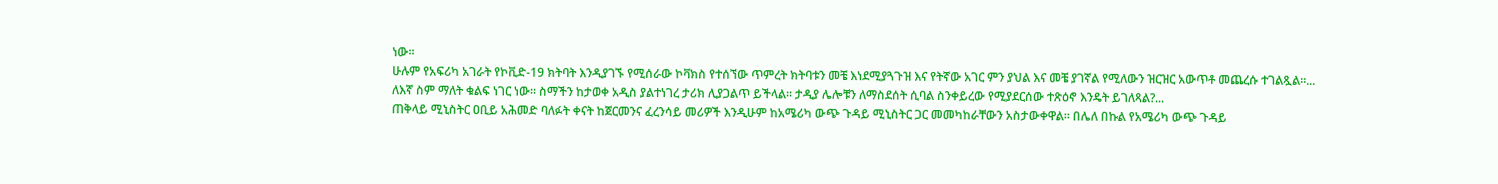ነው።
ሁሉም የአፍሪካ አገራት የኮቪድ-19 ክትባት እንዲያገኙ የሚሰራው ኮቫክስ የተሰኘው ጥምረት ክትባቱን መቼ እነደሚያጓጉዝ እና የትኛው አገር ምን ያህል እና መቼ ያገኛል የሚለውን ዝርዝር አውጥቶ መጨረሱ ተገልጿል።...
ለእኛ ስም ማለት ቁልፍ ነገር ነው። ስማችን ከታወቀ አዲስ ያልተነገረ ታሪክ ሊያጋልጥ ይችላል። ታዲያ ሌሎቹን ለማስደሰት ሲባል ስንቀይረው የሚያደርሰው ተጽዕኖ እንዴት ይገለጻል?...
ጠቅላይ ሚኒስትር ዐቢይ አሕመድ ባለፉት ቀናት ከጀርመንና ፈረንሳይ መሪዎች እንዲሁም ከአሜሪካ ውጭ ጉዳይ ሚኒስትር ጋር መመካከራቸውን አስታውቀዋል። በሌለ በኩል የአሜሪካ ውጭ ጉዳይ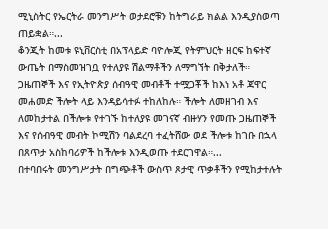ሚኒስትር የኤርትራ መንግሥት ወታደሮቹን ከትግራይ ክልል እንዲያስወጣ ጠይቋል።...
ቆንጂት ከመቱ ዩኒቨርስቲ በአፕላይድ ባዮሎጂ የትምህርት ዘርፍ ከፍተኛ ውጤት በማስመዝገቧ የተለያዩ ሽልማቶችን ለማግኘት በቅታለች።
ጋዜጠኞች እና የኢትዮጵያ ሰብዓዊ መብቶች ተሟጋቾች ከእነ አቶ ጃዋር መሐመድ ችሎት ላይ እንዳይሳተፉ ተከለከሉ። ችሎት ለመዘገብ እና ለመከታተል በችሎቱ የተገኙ ከተለያዩ መገናኛ ብዙሃን የመጡ ጋዜጠኞች እና የሰብዓዊ መብት ኮሚሽን ባልደረባ ተፈትሸው ወደ ችሎቱ ከገቡ በኋላ በጸጥታ አስከባሪዎች ከችሎቱ እንዲወጡ ተደርገዋል።...
በተባበሩት መንግሥታት በግጭቶች ውስጥ ጾታዊ ጥቃቶችን የሚከታተሉት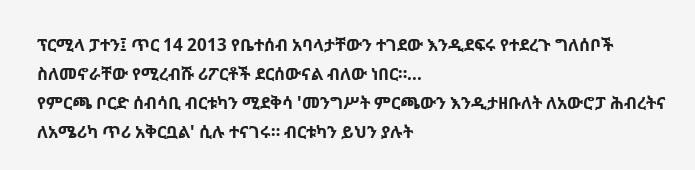ፕርሚላ ፓተን፤ ጥር 14 2013 የቤተሰብ አባላታቸውን ተገደው እንዲደፍሩ የተደረጉ ግለሰቦች ስለመኖራቸው የሚረብሹ ሪፖርቶች ደርሰውናል ብለው ነበር።...
የምርጫ ቦርድ ሰብሳቢ ብርቱካን ሚደቅሳ 'መንግሥት ምርጫውን እንዲታዘቡለት ለአውሮፓ ሕብረትና ለአሜሪካ ጥሪ አቅርቧል' ሲሉ ተናገሩ። ብርቱካን ይህን ያሉት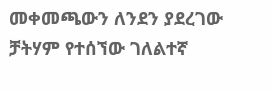መቀመጫውን ለንደን ያደረገው ቻትሃም የተሰኘው ገለልተኛ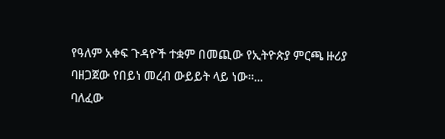የዓለም አቀፍ ጉዳዮች ተቋም በመጪው የኢትዮጵያ ምርጫ ዙሪያ ባዘጋጀው የበይነ መረብ ውይይት ላይ ነው።...
ባለፈው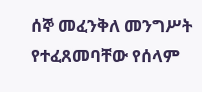ሰኞ መፈንቅለ መንግሥት የተፈጸመባቸው የሰላም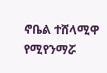ኖቤል ተሸላሚዋ የሚየንማሯ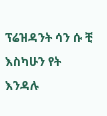ፕሬዝዳንት ሳን ሱ ቺ እስካሁን የት እንዳሉ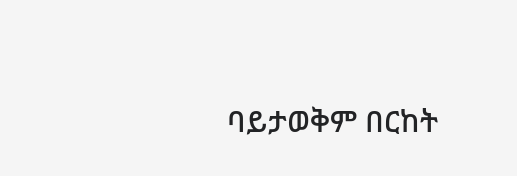ባይታወቅም በርከት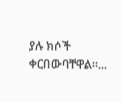ያሉ ክሶች ቀርበውባቸዋል።...